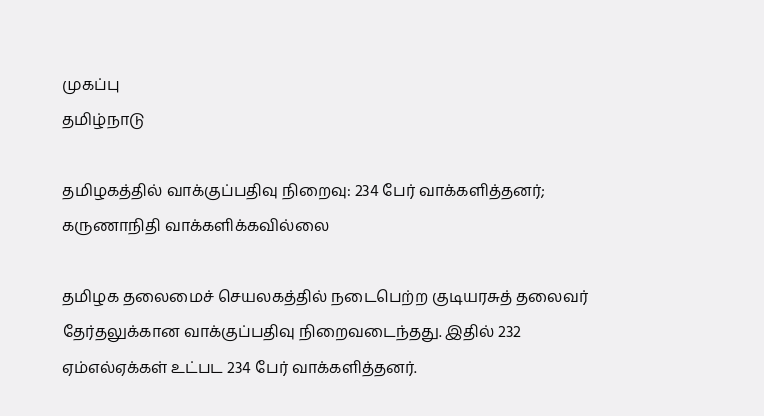முகப்பு
தமிழ்நாடு

தமிழகத்தில் வாக்குப்பதிவு நிறைவு: 234 பேர் வாக்களித்தனர்; கருணாநிதி வாக்களிக்கவில்லை

தமிழக தலைமைச் செயலகத்தில் நடைபெற்ற குடியரசுத் தலைவர் தேர்தலுக்கான வாக்குப்பதிவு நிறைவடைந்தது. இதில் 232 ஏம்எல்ஏக்கள் உட்பட 234 பேர் வாக்களித்தனர்.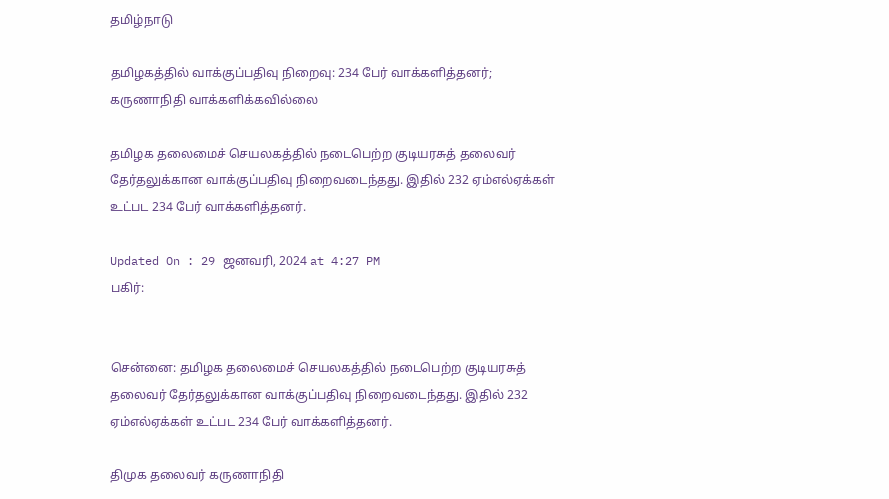தமிழ்நாடு

தமிழகத்தில் வாக்குப்பதிவு நிறைவு: 234 பேர் வாக்களித்தனர்; கருணாநிதி வாக்களிக்கவில்லை

தமிழக தலைமைச் செயலகத்தில் நடைபெற்ற குடியரசுத் தலைவர் தேர்தலுக்கான வாக்குப்பதிவு நிறைவடைந்தது. இதில் 232 ஏம்எல்ஏக்கள் உட்பட 234 பேர் வாக்களித்தனர்.

Updated On : 29 ஜனவரி, 2024 at 4:27 PM
பகிர்:


சென்னை: தமிழக தலைமைச் செயலகத்தில் நடைபெற்ற குடியரசுத் தலைவர் தேர்தலுக்கான வாக்குப்பதிவு நிறைவடைந்தது. இதில் 232 ஏம்எல்ஏக்கள் உட்பட 234 பேர் வாக்களித்தனர்.

திமுக தலைவர் கருணாநிதி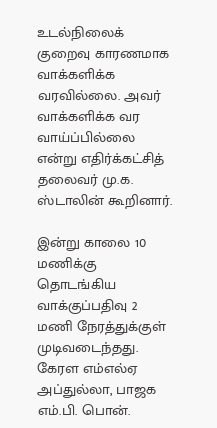உடல்நிலைக் குறைவு காரணமாக வாக்களிக்க வரவில்லை. அவர் வாக்களிக்க வர வாய்ப்பில்லை என்று எதிர்க்கட்சித் தலைவர் மு.க. ஸ்டாலின் கூறினார்.

இன்று காலை 10 மணிக்கு தொடங்கிய வாக்குப்பதிவு 2 மணி நேரத்துக்குள் முடிவடைந்தது. கேரள எம்எல்ஏ அப்துல்லா, பாஜக எம்.பி. பொன்.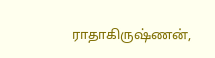ராதாகிருஷ்ணன்,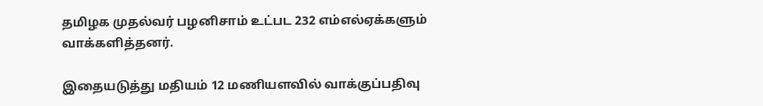தமிழக முதல்வர் பழனிசாம் உட்பட 232 எம்எல்ஏக்களும் வாக்களித்தனர்.

இதையடுத்து மதியம் 12 மணியளவில் வாக்குப்பதிவு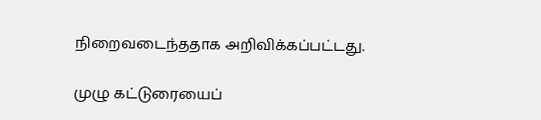நிறைவடைந்ததாக அறிவிக்கப்பட்டது.

முழு கட்டுரையைப்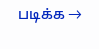படிக்க →